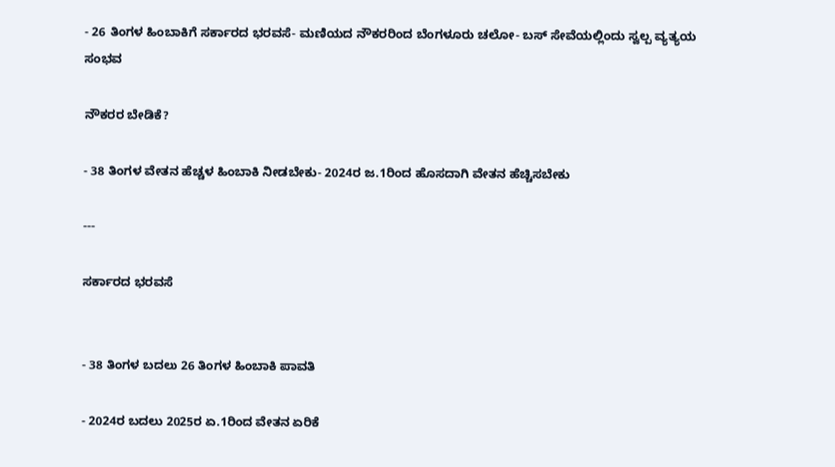- 26 ತಿಂಗಳ ಹಿಂಬಾಕಿಗೆ ಸರ್ಕಾರದ ಭರವಸೆ- ಮಣಿಯದ ನೌಕರರಿಂದ ಬೆಂಗಳೂರು ಚಲೋ- ಬಸ್‌ ಸೇವೆಯಲ್ಲಿಂದು ಸ್ವಲ್ಪ ವ್ಯತ್ಯಯ ಸಂಭವ

ನೌಕರರ ಬೇಡಿಕೆ?

- 38 ತಿಂಗಳ ವೇತನ ಹೆಚ್ಚಳ ಹಿಂಬಾಕಿ ನೀಡಬೇಕು- 2024ರ ಜ.1ರಿಂದ ಹೊಸದಾಗಿ ವೇತನ ಹೆಚ್ಚಿಸಬೇಕು

---

ಸರ್ಕಾರದ ಭರವಸೆ


- 38 ತಿಂಗಳ ಬದಲು 26 ತಿಂಗಳ ಹಿಂಬಾಕಿ ಪಾವತಿ

- 2024ರ ಬದಲು 2025ರ ಏ.1ರಿಂದ ವೇತನ ಏರಿಕೆ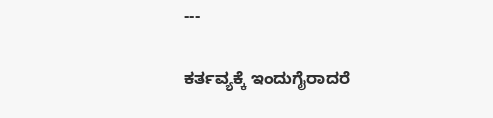---

ಕರ್ತವ್ಯಕ್ಕೆ ಇಂದುಗೈರಾದರೆ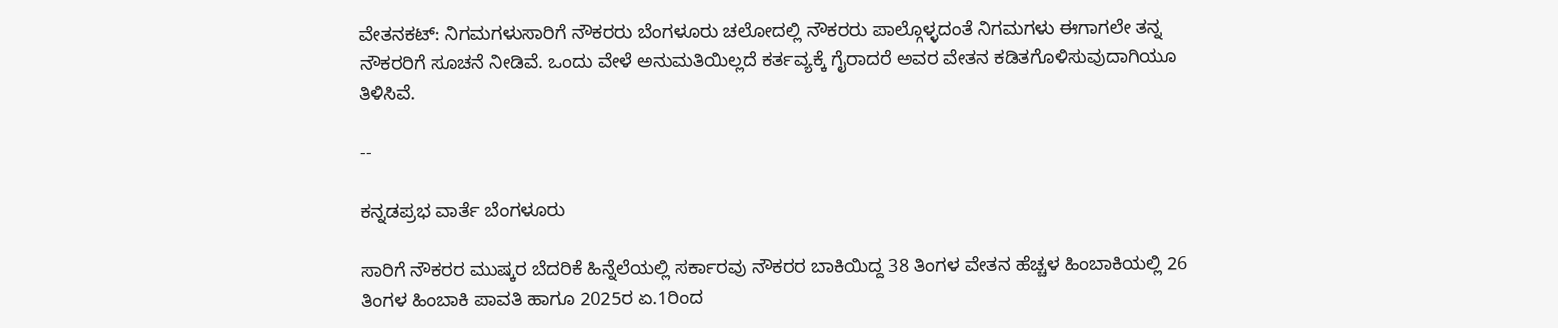ವೇತನಕಟ್‌: ನಿಗಮಗಳುಸಾರಿಗೆ ನೌಕರರು ಬೆಂಗಳೂರು ಚಲೋದಲ್ಲಿ ನೌಕರರು ಪಾಲ್ಗೊಳ್ಳದಂತೆ ನಿಗಮಗಳು ಈಗಾಗಲೇ ತನ್ನ ನೌಕರರಿಗೆ ಸೂಚನೆ ನೀಡಿವೆ. ಒಂದು ವೇಳೆ ಅನುಮತಿಯಿಲ್ಲದೆ ಕರ್ತವ್ಯಕ್ಕೆ ಗೈರಾದರೆ ಅವರ ವೇತನ ಕಡಿತಗೊಳಿಸುವುದಾಗಿಯೂ ತಿಳಿಸಿವೆ.

--

ಕನ್ನಡಪ್ರಭ ವಾರ್ತೆ ಬೆಂಗಳೂರು

ಸಾರಿಗೆ ನೌಕರರ ಮುಷ್ಕರ ಬೆದರಿಕೆ ಹಿನ್ನೆಲೆಯಲ್ಲಿ ಸರ್ಕಾರವು ನೌಕರರ ಬಾಕಿಯಿದ್ದ 38 ತಿಂಗಳ ವೇತನ ಹೆಚ್ಚಳ ಹಿಂಬಾಕಿಯಲ್ಲಿ 26 ತಿಂಗಳ ಹಿಂಬಾಕಿ ಪಾವತಿ ಹಾಗೂ 2025ರ ಏ.1ರಿಂದ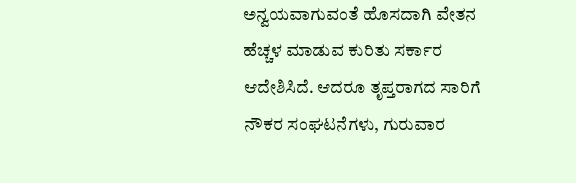ಅನ್ವಯವಾಗುವಂತೆ ಹೊಸದಾಗಿ ವೇತನ ಹೆಚ್ಚಳ ಮಾಡುವ ಕುರಿತು ಸರ್ಕಾರ ಆದೇಶಿಸಿದೆ. ಆದರೂ ತೃಪ್ತರಾಗದ ಸಾರಿಗೆ ನೌಕರ ಸಂಘಟನೆಗಳು, ಗುರುವಾರ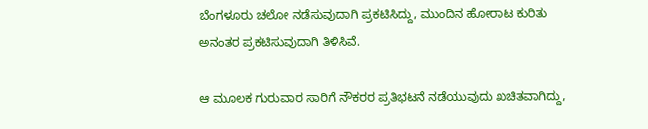ಬೆಂಗಳೂರು ಚಲೋ ನಡೆಸುವುದಾಗಿ ಪ್ರಕಟಿಸಿದ್ದು, ಮುಂದಿನ ಹೋರಾಟ ಕುರಿತು ಅನಂತರ ಪ್ರಕಟಿಸುವುದಾಗಿ ತಿಳಿಸಿವೆ.

ಆ ಮೂಲಕ ಗುರುವಾರ ಸಾರಿಗೆ ನೌಕರರ ಪ್ರತಿಭಟನೆ ನಡೆಯುವುದು ಖಚಿತವಾಗಿದ್ದು,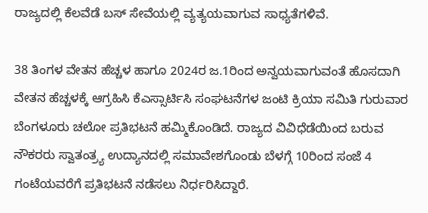ರಾಜ್ಯದಲ್ಲಿ ಕೆಲವೆಡೆ ಬಸ್‌ ಸೇವೆಯಲ್ಲಿ ವ್ಯತ್ಯಯವಾಗುವ ಸಾಧ್ಯತೆಗಳಿವೆ.

38 ತಿಂಗಳ ವೇತನ ಹೆಚ್ಚಳ ಹಾಗೂ 2024ರ ಜ.1ರಿಂದ ಅನ್ವಯವಾಗುವಂತೆ ಹೊಸದಾಗಿ ವೇತನ ಹೆಚ್ಚಳಕ್ಕೆ ಆಗ್ರಹಿಸಿ ಕೆಎಸ್ಸಾರ್ಟಿಸಿ ಸಂಘಟನೆಗಳ ಜಂಟಿ ಕ್ರಿಯಾ ಸಮಿತಿ ಗುರುವಾರ ಬೆಂಗಳೂರು ಚಲೋ ಪ್ರತಿಭಟನೆ ಹಮ್ಮಿಕೊಂಡಿದೆ. ರಾಜ್ಯದ ವಿವಿಧೆಡೆಯಿಂದ ಬರುವ ನೌಕರರು ಸ್ವಾತಂತ್ರ್ಯ ಉದ್ಯಾನದಲ್ಲಿ ಸಮಾವೇಶಗೊಂಡು ಬೆಳಗ್ಗೆ 10ರಿಂದ ಸಂಜೆ 4 ಗಂಟೆಯವರೆಗೆ ಪ್ರತಿಭಟನೆ ನಡೆಸಲು ನಿರ್ಧರಿಸಿದ್ದಾರೆ.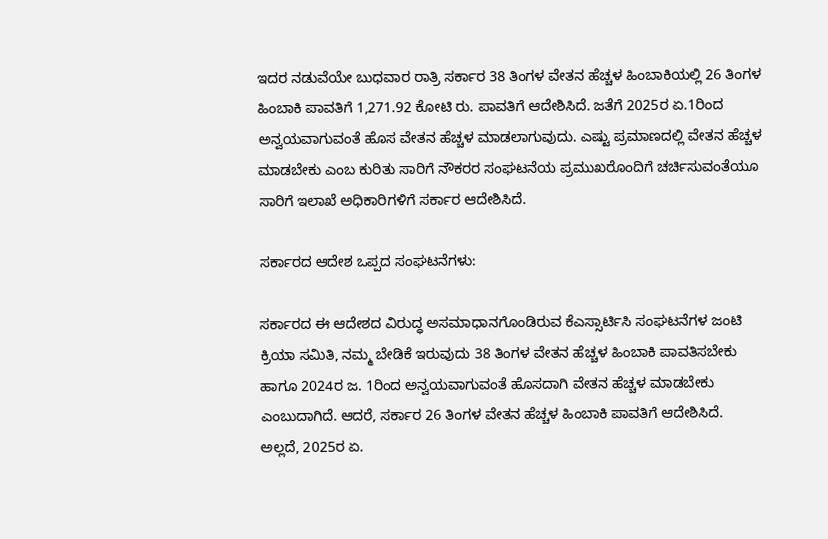ಇದರ ನಡುವೆಯೇ ಬುಧವಾರ ರಾತ್ರಿ ಸರ್ಕಾರ 38 ತಿಂಗಳ ವೇತನ ಹೆಚ್ಚಳ ಹಿಂಬಾಕಿಯಲ್ಲಿ 26 ತಿಂಗಳ ಹಿಂಬಾಕಿ ಪಾವತಿಗೆ 1,271.92 ಕೋಟಿ ರು. ಪಾವತಿಗೆ ಆದೇಶಿಸಿದೆ. ಜತೆಗೆ 2025ರ ಏ.1ರಿಂದ ಅನ್ವಯವಾಗುವಂತೆ ಹೊಸ ವೇತನ ಹೆಚ್ಚಳ ಮಾಡಲಾಗುವುದು. ಎಷ್ಟು ಪ್ರಮಾಣದಲ್ಲಿ ವೇತನ ಹೆಚ್ಚಳ ಮಾಡಬೇಕು ಎಂಬ ಕುರಿತು ಸಾರಿಗೆ ನೌಕರರ ಸಂಘಟನೆಯ ಪ್ರಮುಖರೊಂದಿಗೆ ಚರ್ಚಿಸುವಂತೆಯೂ ಸಾರಿಗೆ ಇಲಾಖೆ ಅಧಿಕಾರಿಗಳಿಗೆ ಸರ್ಕಾರ ಆದೇಶಿಸಿದೆ.

ಸರ್ಕಾರದ ಆದೇಶ ಒಪ್ಪದ ಸಂಘಟನೆಗಳು:

ಸರ್ಕಾರದ ಈ ಆದೇಶದ ವಿರುದ್ಧ ಅಸಮಾಧಾನಗೊಂಡಿರುವ ಕೆಎಸ್ಸಾರ್ಟಿಸಿ ಸಂಘಟನೆಗಳ ಜಂಟಿ ಕ್ರಿಯಾ ಸಮಿತಿ, ನಮ್ಮ ಬೇಡಿಕೆ ಇರುವುದು 38 ತಿಂಗಳ ವೇತನ ಹೆಚ್ಚಳ ಹಿಂಬಾಕಿ ಪಾವತಿಸಬೇಕು ಹಾಗೂ 2024ರ ಜ. 1ರಿಂದ ಅನ್ವಯವಾಗುವಂತೆ ಹೊಸದಾಗಿ ವೇತನ ಹೆಚ್ಚಳ ಮಾಡಬೇಕು ಎಂಬುದಾಗಿದೆ. ಆದರೆ, ಸರ್ಕಾರ 26 ತಿಂಗಳ ವೇತನ ಹೆಚ್ಚಳ ಹಿಂಬಾಕಿ ಪಾವತಿಗೆ ಆದೇಶಿಸಿದೆ. ಅಲ್ಲದೆ, 2025ರ ಏ.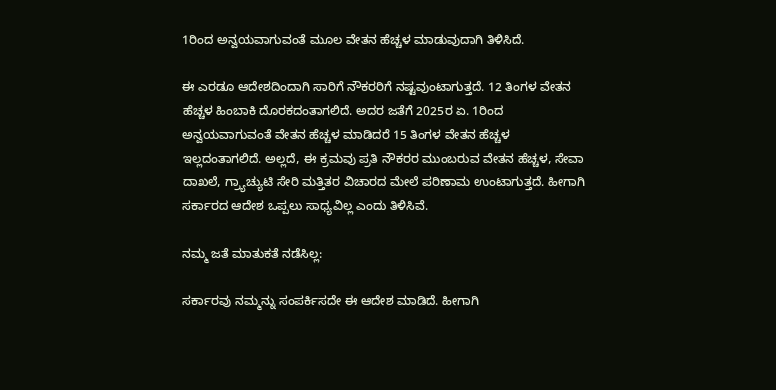1ರಿಂದ ಅನ್ವಯವಾಗುವಂತೆ ಮೂಲ ವೇತನ ಹೆಚ್ಚಳ ಮಾಡುವುದಾಗಿ ತಿಳಿಸಿದೆ.

ಈ ಎರಡೂ ಆದೇಶದಿಂದಾಗಿ ಸಾರಿಗೆ ನೌಕರರಿಗೆ ನಷ್ಟವುಂಟಾಗುತ್ತದೆ. 12 ತಿಂಗಳ ವೇತನ ಹೆಚ್ಚಳ ಹಿಂಬಾಕಿ ದೊರಕದಂತಾಗಲಿದೆ. ಅದರ ಜತೆಗೆ 2025ರ ಏ. 1ರಿಂದ ಅನ್ವಯವಾಗುವಂತೆ ವೇತನ ಹೆಚ್ಚಳ ಮಾಡಿದರೆ 15 ತಿಂಗಳ ವೇತನ ಹೆಚ್ಚಳ ಇಲ್ಲದಂತಾಗಲಿದೆ. ಅಲ್ಲದೆ, ಈ ಕ್ರಮವು ಪ್ರತಿ ನೌಕರರ ಮುಂಬರುವ ವೇತನ ಹೆಚ್ಚಳ, ಸೇವಾ ದಾಖಲೆ, ಗ್ರ್ಯಾಚ್ಯುಟಿ ಸೇರಿ ಮತ್ತಿತರ ವಿಚಾರದ ಮೇಲೆ ಪರಿಣಾಮ ಉಂಟಾಗುತ್ತದೆ. ಹೀಗಾಗಿ ಸರ್ಕಾರದ ಆದೇಶ ಒಪ್ಪಲು ಸಾಧ್ಯವಿಲ್ಲ ಎಂದು ತಿಳಿಸಿವೆ.

ನಮ್ಮ ಜತೆ ಮಾತುಕತೆ ನಡೆಸಿಲ್ಲ:

ಸರ್ಕಾರವು ನಮ್ಮನ್ನು ಸಂಪರ್ಕಿಸದೇ ಈ ಆದೇಶ ಮಾಡಿದೆ. ಹೀಗಾಗಿ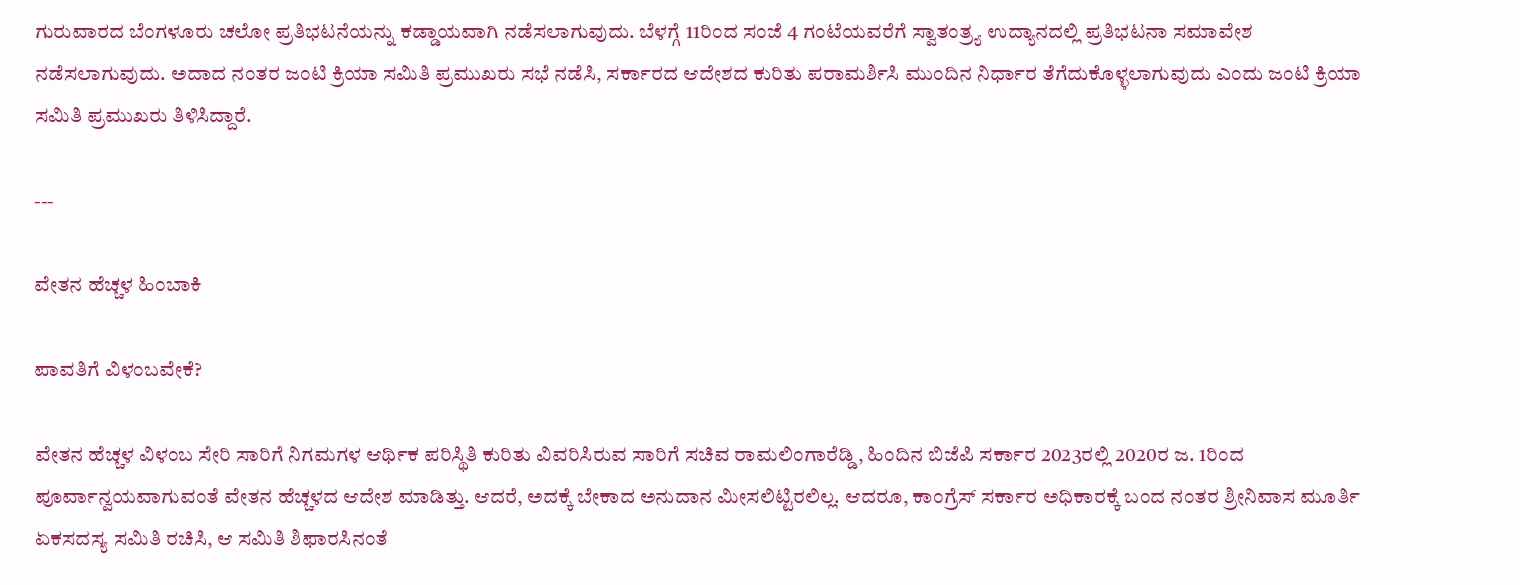ಗುರುವಾರದ ಬೆಂಗಳೂರು ಚಲೋ ಪ್ರತಿಭಟನೆಯನ್ನು ಕಡ್ಡಾಯವಾಗಿ ನಡೆಸಲಾಗುವುದು. ಬೆಳಗ್ಗೆ 11ರಿಂದ ಸಂಜೆ 4 ಗಂಟೆಯವರೆಗೆ ಸ್ವಾತಂತ್ರ್ಯ ಉದ್ಯಾನದಲ್ಲಿ ಪ್ರತಿಭಟನಾ ಸಮಾವೇಶ ನಡೆಸಲಾಗುವುದು. ಅದಾದ ನಂತರ ಜಂಟಿ ಕ್ರಿಯಾ ಸಮಿತಿ ಪ್ರಮುಖರು ಸಭೆ ನಡೆಸಿ, ಸರ್ಕಾರದ ಆದೇಶದ ಕುರಿತು ಪರಾಮರ್ಶಿಸಿ ಮುಂದಿನ ನಿರ್ಧಾರ ತೆಗೆದುಕೊಳ್ಳಲಾಗುವುದು ಎಂದು ಜಂಟಿ ಕ್ರಿಯಾ ಸಮಿತಿ ಪ್ರಮುಖರು ತಿಳಿಸಿದ್ದಾರೆ.

---

ವೇತನ ಹೆಚ್ಚಳ ಹಿಂಬಾಕಿ

ಪಾವತಿಗೆ ವಿಳಂಬವೇಕೆ?

ವೇತನ ಹೆಚ್ಚಳ ವಿಳಂಬ ಸೇರಿ ಸಾರಿಗೆ ನಿಗಮಗಳ ಆರ್ಥಿಕ ಪರಿಸ್ಥಿತಿ ಕುರಿತು ವಿವರಿಸಿರುವ ಸಾರಿಗೆ ಸಚಿವ ರಾಮಲಿಂಗಾರೆಡ್ಡಿ, ಹಿಂದಿನ ಬಿಜೆಪಿ ಸರ್ಕಾರ 2023ರಲ್ಲಿ 2020ರ ಜ. 1ರಿಂದ ಪೂರ್ವಾನ್ವಯವಾಗುವಂತೆ ವೇತನ ಹೆಚ್ಚಳದ ಆದೇಶ ಮಾಡಿತ್ತು. ಆದರೆ, ಅದಕ್ಕೆ ಬೇಕಾದ ಅನುದಾನ ಮೀಸಲಿಟ್ಟಿರಲಿಲ್ಲ. ಆದರೂ, ಕಾಂಗ್ರೆಸ್‌ ಸರ್ಕಾರ ಅಧಿಕಾರಕ್ಕೆ ಬಂದ ನಂತರ ಶ್ರೀನಿವಾಸ ಮೂರ್ತಿ ಏಕಸದಸ್ಯ ಸಮಿತಿ ರಚಿಸಿ, ಆ ಸಮಿತಿ ಶಿಫಾರಸಿನಂತೆ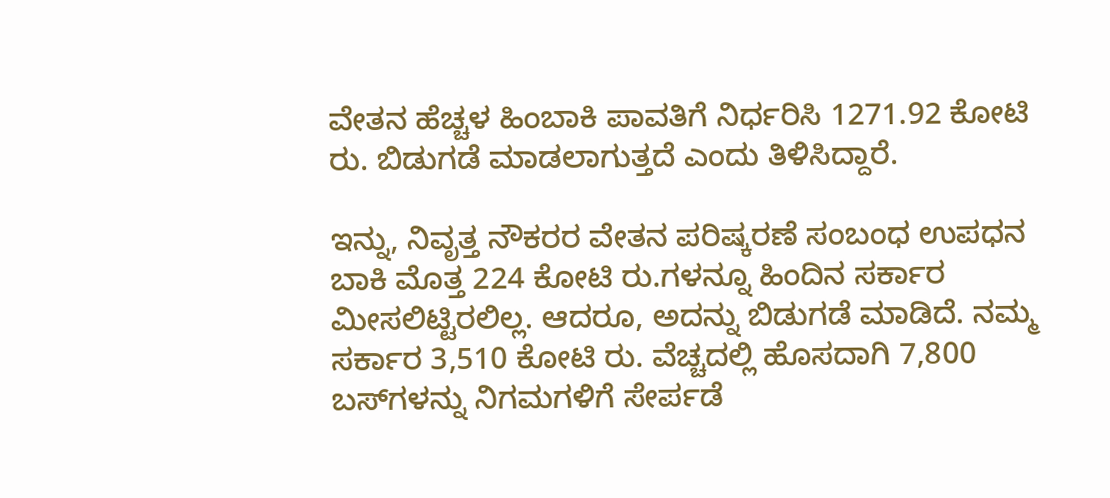ವೇತನ ಹೆಚ್ಚಳ ಹಿಂಬಾಕಿ ಪಾವತಿಗೆ ನಿರ್ಧರಿಸಿ 1271.92 ಕೋಟಿ ರು. ಬಿಡುಗಡೆ ಮಾಡಲಾಗುತ್ತದೆ ಎಂದು ತಿಳಿಸಿದ್ದಾರೆ.

ಇನ್ನು, ನಿವೃತ್ತ ನೌಕರರ ವೇತನ ಪರಿಷ್ಕರಣೆ ಸಂಬಂಧ ಉಪಧನ ಬಾಕಿ ಮೊತ್ತ 224 ಕೋಟಿ ರು.ಗಳನ್ನೂ ಹಿಂದಿನ ಸರ್ಕಾರ ಮೀಸಲಿಟ್ಟಿರಲಿಲ್ಲ. ಆದರೂ, ಅದನ್ನು ಬಿಡುಗಡೆ ಮಾಡಿದೆ. ನಮ್ಮ ಸರ್ಕಾರ 3,510 ಕೋಟಿ ರು. ವೆಚ್ಚದಲ್ಲಿ ಹೊಸದಾಗಿ 7,800 ಬಸ್‌ಗಳನ್ನು ನಿಗಮಗಳಿಗೆ ಸೇರ್ಪಡೆ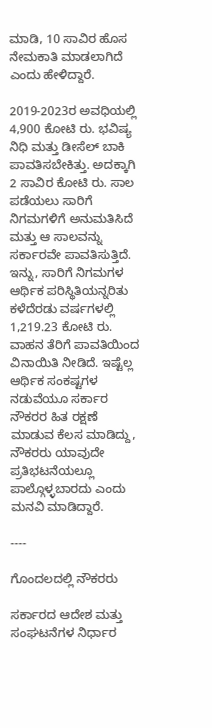ಮಾಡಿ, 10 ಸಾವಿರ ಹೊಸ ನೇಮಕಾತಿ ಮಾಡಲಾಗಿದೆ ಎಂದು ಹೇಳಿದ್ದಾರೆ.

2019-2023ರ ಅವಧಿಯಲ್ಲಿ 4,900 ಕೋಟಿ ರು. ಭವಿಷ್ಯ ನಿಧಿ ಮತ್ತು ಡೀಸೆಲ್‌ ಬಾಕಿ ಪಾವತಿಸಬೇಕಿತ್ತು. ಅದಕ್ಕಾಗಿ 2 ಸಾವಿರ ಕೋಟಿ ರು. ಸಾಲ ಪಡೆಯಲು ಸಾರಿಗೆ ನಿಗಮಗಳಿಗೆ ಅನುಮತಿಸಿದೆ ಮತ್ತು ಆ ಸಾಲವನ್ನು ಸರ್ಕಾರವೇ ಪಾವತಿಸುತ್ತಿದೆ. ಇನ್ನು, ಸಾರಿಗೆ ನಿಗಮಗಳ ಆರ್ಥಿಕ ಪರಿಸ್ಥಿತಿಯನ್ನರಿತು ಕಳೆದೆರಡು ವರ್ಷಗಳಲ್ಲಿ 1,219.23 ಕೋಟಿ ರು. ವಾಹನ ತೆರಿಗೆ ಪಾವತಿಯಿಂದ ವಿನಾಯಿತಿ ನೀಡಿದೆ. ಇಷ್ಟೆಲ್ಲ ಆರ್ಥಿಕ ಸಂಕಷ್ಟಗಳ ನಡುವೆಯೂ ಸರ್ಕಾರ ನೌಕರರ ಹಿತ ರಕ್ಷಣೆ ಮಾಡುವ ಕೆಲಸ ಮಾಡಿದ್ದು, ನೌಕರರು ಯಾವುದೇ ಪ್ರತಿಭಟನೆಯಲ್ಲೂ ಪಾಲ್ಗೊಳ್ಳಬಾರದು ಎಂದು ಮನವಿ ಮಾಡಿದ್ದಾರೆ.

----

ಗೊಂದಲದಲ್ಲಿ ನೌಕರರು

ಸರ್ಕಾರದ ಆದೇಶ ಮತ್ತು ಸಂಘಟನೆಗಳ ನಿರ್ಧಾರ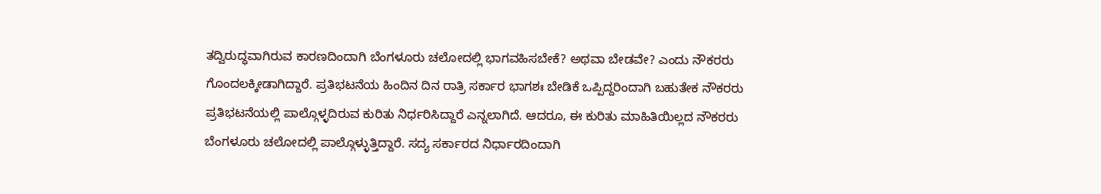ತದ್ವಿರುದ್ಧವಾಗಿರುವ ಕಾರಣದಿಂದಾಗಿ ಬೆಂಗಳೂರು ಚಲೋದಲ್ಲಿ ಭಾಗವಹಿಸಬೇಕೆ? ಅಥವಾ ಬೇಡವೇ? ಎಂದು ನೌಕರರು ಗೊಂದಲಕ್ಕೀಡಾಗಿದ್ದಾರೆ. ಪ್ರತಿಭಟನೆಯ ಹಿಂದಿನ ದಿನ ರಾತ್ರಿ ಸರ್ಕಾರ ಭಾಗಶಃ ಬೇಡಿಕೆ ಒಪ್ಪಿದ್ದರಿಂದಾಗಿ ಬಹುತೇಕ ನೌಕರರು ಪ್ರತಿಭಟನೆಯಲ್ಲಿ ಪಾಲ್ಗೊಳ್ಳದಿರುವ ಕುರಿತು ನಿರ್ಧರಿಸಿದ್ದಾರೆ ಎನ್ನಲಾಗಿದೆ. ಆದರೂ, ಈ ಕುರಿತು ಮಾಹಿತಿಯಿಲ್ಲದ ನೌಕರರು ಬೆಂಗಳೂರು ಚಲೋದಲ್ಲಿ ಪಾಲ್ಗೊಳ್ಳುತ್ತಿದ್ದಾರೆ. ಸದ್ಯ ಸರ್ಕಾರದ ನಿರ್ಧಾರದಿಂದಾಗಿ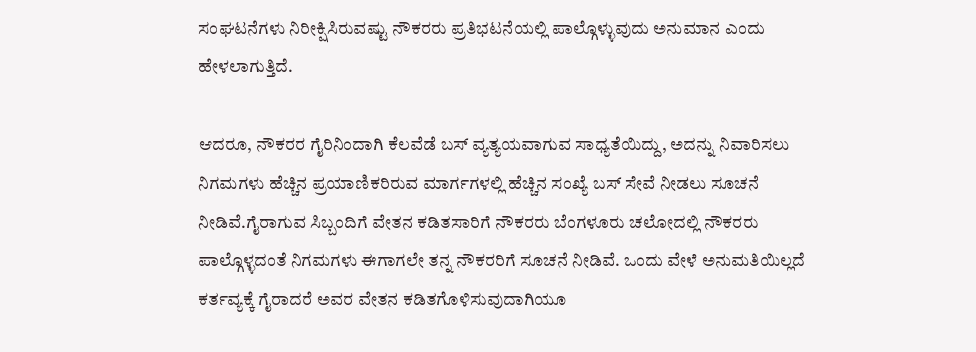ಸಂಘಟನೆಗಳು ನಿರೀಕ್ಷಿಸಿರುವಷ್ಟು ನೌಕರರು ಪ್ರತಿಭಟನೆಯಲ್ಲಿ ಪಾಲ್ಗೊಳ್ಳುವುದು ಅನುಮಾನ ಎಂದು ಹೇಳಲಾಗುತ್ತಿದೆ.

ಆದರೂ, ನೌಕರರ ಗೈರಿನಿಂದಾಗಿ ಕೆಲವೆಡೆ ಬಸ್ ವ್ಯತ್ಯಯವಾಗುವ ಸಾಧ್ಯತೆಯಿದ್ದು, ಅದನ್ನು ನಿವಾರಿಸಲು ನಿಗಮಗಳು ಹೆಚ್ಚಿನ ಪ್ರಯಾಣಿಕರಿರುವ ಮಾರ್ಗಗಳಲ್ಲಿ ಹೆಚ್ಚಿನ ಸಂಖ್ಯೆ ಬಸ್‌ ಸೇವೆ ನೀಡಲು ಸೂಚನೆ ನೀಡಿವೆ.ಗೈರಾಗುವ ಸಿಬ್ಬಂದಿಗೆ ವೇತನ ಕಡಿತಸಾರಿಗೆ ನೌಕರರು ಬೆಂಗಳೂರು ಚಲೋದಲ್ಲಿ ನೌಕರರು ಪಾಲ್ಗೊಳ್ಳದಂತೆ ನಿಗಮಗಳು ಈಗಾಗಲೇ ತನ್ನ ನೌಕರರಿಗೆ ಸೂಚನೆ ನೀಡಿವೆ. ಒಂದು ವೇಳೆ ಅನುಮತಿಯಿಲ್ಲದೆ ಕರ್ತವ್ಯಕ್ಕೆ ಗೈರಾದರೆ ಅವರ ವೇತನ ಕಡಿತಗೊಳಿಸುವುದಾಗಿಯೂ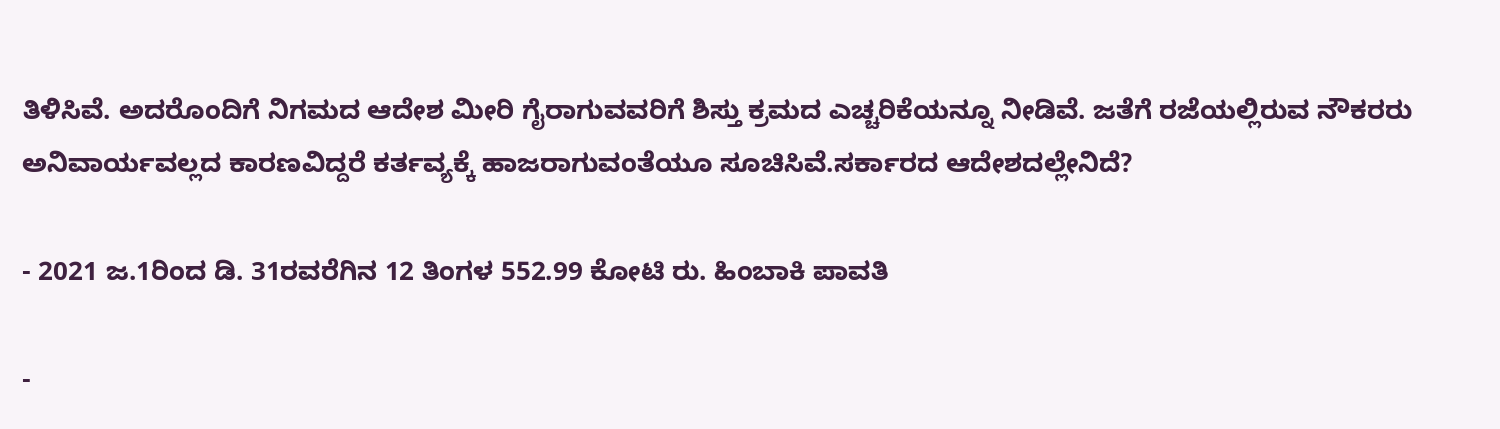ತಿಳಿಸಿವೆ. ಅದರೊಂದಿಗೆ ನಿಗಮದ ಆದೇಶ ಮೀರಿ ಗೈರಾಗುವವರಿಗೆ ಶಿಸ್ತು ಕ್ರಮದ ಎಚ್ಚರಿಕೆಯನ್ನೂ ನೀಡಿವೆ. ಜತೆಗೆ ರಜೆಯಲ್ಲಿರುವ ನೌಕರರು ಅನಿವಾರ್ಯವಲ್ಲದ ಕಾರಣವಿದ್ದರೆ ಕರ್ತವ್ಯಕ್ಕೆ ಹಾಜರಾಗುವಂತೆಯೂ ಸೂಚಿಸಿವೆ.ಸರ್ಕಾರದ ಆದೇಶದಲ್ಲೇನಿದೆ?

- 2021 ಜ.1ರಿಂದ ಡಿ. 31ರವರೆಗಿನ 12 ತಿಂಗಳ 552.99 ಕೋಟಿ ರು. ಹಿಂಬಾಕಿ ಪಾವತಿ

-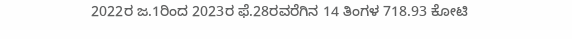2022ರ ಜ.1ರಿಂದ 2023ರ ಫೆ.28ರವರೆಗಿನ 14 ತಿಂಗಳ 718.93 ಕೋಟಿ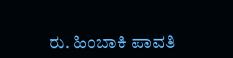ರು. ಹಿಂಬಾಕಿ ಪಾವತಿ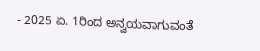- 2025 ಏ. 1ರಿಂದ ಅನ್ವಯವಾಗುವಂತೆ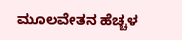ಮೂಲವೇತನ ಹೆಚ್ಚಳ